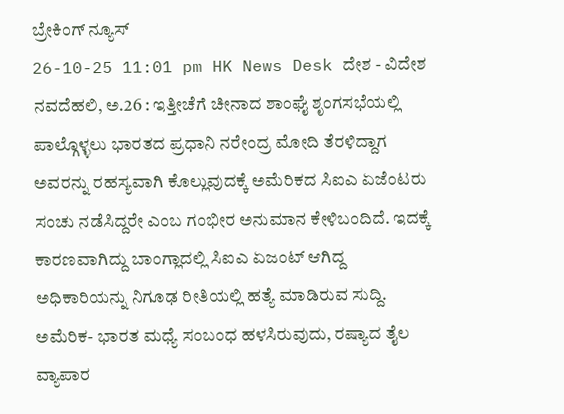ಬ್ರೇಕಿಂಗ್ ನ್ಯೂಸ್
26-10-25 11:01 pm HK News Desk ದೇಶ - ವಿದೇಶ
ನವದೆಹಲಿ, ಅ.26 : ಇತ್ತೀಚೆಗೆ ಚೀನಾದ ಶಾಂಘೈ ಶೃಂಗಸಭೆಯಲ್ಲಿ ಪಾಲ್ಗೊಳ್ಳಲು ಭಾರತದ ಪ್ರಧಾನಿ ನರೇಂದ್ರ ಮೋದಿ ತೆರಳಿದ್ದಾಗ ಅವರನ್ನು ರಹಸ್ಯವಾಗಿ ಕೊಲ್ಲುವುದಕ್ಕೆ ಅಮೆರಿಕದ ಸಿಐಎ ಏಜೆಂಟರು ಸಂಚು ನಡೆಸಿದ್ದರೇ ಎಂಬ ಗಂಭೀರ ಅನುಮಾನ ಕೇಳಿಬಂದಿದೆ. ಇದಕ್ಕೆ ಕಾರಣವಾಗಿದ್ದು ಬಾಂಗ್ಲಾದಲ್ಲಿ ಸಿಐಎ ಏಜಂಟ್ ಆಗಿದ್ದ ಅಧಿಕಾರಿಯನ್ನು ನಿಗೂಢ ರೀತಿಯಲ್ಲಿ ಹತ್ಯೆ ಮಾಡಿರುವ ಸುದ್ದಿ.
ಅಮೆರಿಕ- ಭಾರತ ಮಧ್ಯೆ ಸಂಬಂಧ ಹಳಸಿರುವುದು, ರಷ್ಯಾದ ತೈಲ ವ್ಯಾಪಾರ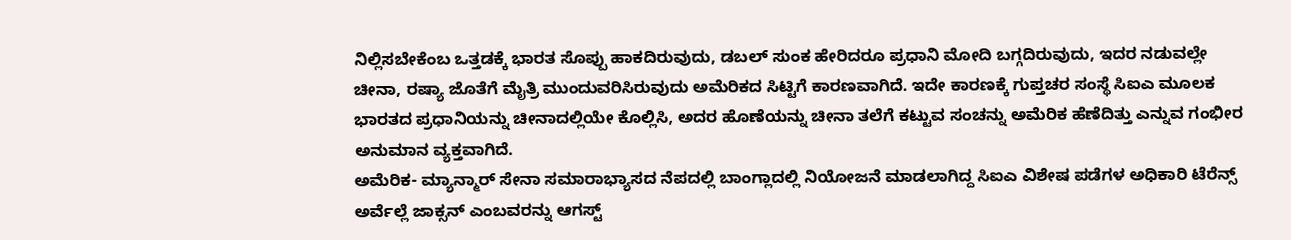ನಿಲ್ಲಿಸಬೇಕೆಂಬ ಒತ್ತಡಕ್ಕೆ ಭಾರತ ಸೊಪ್ಪು ಹಾಕದಿರುವುದು, ಡಬಲ್ ಸುಂಕ ಹೇರಿದರೂ ಪ್ರಧಾನಿ ಮೋದಿ ಬಗ್ಗದಿರುವುದು, ಇದರ ನಡುವಲ್ಲೇ ಚೀನಾ, ರಷ್ಯಾ ಜೊತೆಗೆ ಮೈತ್ರಿ ಮುಂದುವರಿಸಿರುವುದು ಅಮೆರಿಕದ ಸಿಟ್ಟಿಗೆ ಕಾರಣವಾಗಿದೆ. ಇದೇ ಕಾರಣಕ್ಕೆ ಗುಪ್ತಚರ ಸಂಸ್ಥೆ ಸಿಐಎ ಮೂಲಕ ಭಾರತದ ಪ್ರಧಾನಿಯನ್ನು ಚೀನಾದಲ್ಲಿಯೇ ಕೊಲ್ಲಿಸಿ, ಅದರ ಹೊಣೆಯನ್ನು ಚೀನಾ ತಲೆಗೆ ಕಟ್ಟುವ ಸಂಚನ್ನು ಅಮೆರಿಕ ಹೆಣೆದಿತ್ತು ಎನ್ನುವ ಗಂಭೀರ ಅನುಮಾನ ವ್ಯಕ್ತವಾಗಿದೆ.
ಅಮೆರಿಕ- ಮ್ಯಾನ್ಮಾರ್ ಸೇನಾ ಸಮಾರಾಭ್ಯಾಸದ ನೆಪದಲ್ಲಿ ಬಾಂಗ್ಲಾದಲ್ಲಿ ನಿಯೋಜನೆ ಮಾಡಲಾಗಿದ್ದ ಸಿಐಎ ವಿಶೇಷ ಪಡೆಗಳ ಅಧಿಕಾರಿ ಟೆರೆನ್ಸ್ ಅರ್ವೆಲ್ಲೆ ಜಾಕ್ಸನ್ ಎಂಬವರನ್ನು ಆಗಸ್ಟ್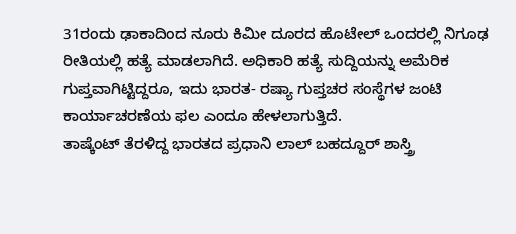31ರಂದು ಢಾಕಾದಿಂದ ನೂರು ಕಿಮೀ ದೂರದ ಹೊಟೇಲ್ ಒಂದರಲ್ಲಿ ನಿಗೂಢ ರೀತಿಯಲ್ಲಿ ಹತ್ಯೆ ಮಾಡಲಾಗಿದೆ. ಅಧಿಕಾರಿ ಹತ್ಯೆ ಸುದ್ದಿಯನ್ನು ಅಮೆರಿಕ ಗುಪ್ತವಾಗಿಟ್ಟಿದ್ದರೂ, ಇದು ಭಾರತ- ರಷ್ಯಾ ಗುಪ್ತಚರ ಸಂಸ್ಥೆಗಳ ಜಂಟಿ ಕಾರ್ಯಾಚರಣೆಯ ಫಲ ಎಂದೂ ಹೇಳಲಾಗುತ್ತಿದೆ.
ತಾಷ್ಕೆಂಟ್ ತೆರಳಿದ್ದ ಭಾರತದ ಪ್ರಧಾನಿ ಲಾಲ್ ಬಹದ್ದೂರ್ ಶಾಸ್ತ್ರಿ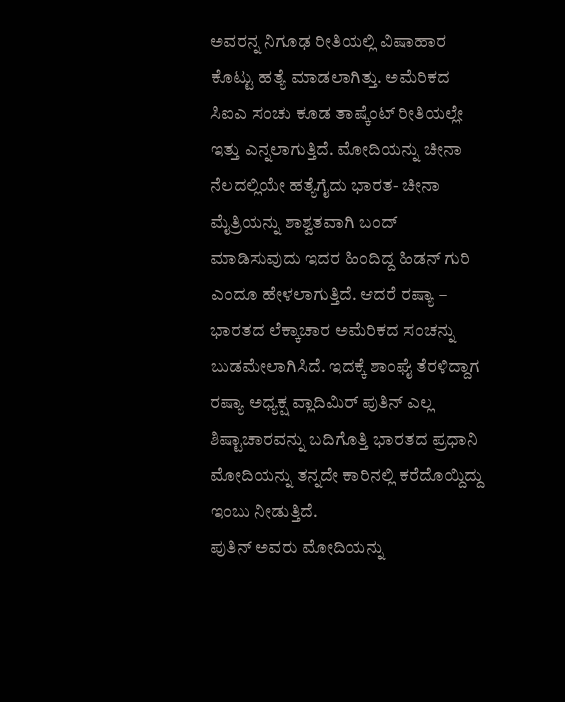ಅವರನ್ನ ನಿಗೂಢ ರೀತಿಯಲ್ಲಿ ವಿಷಾಹಾರ ಕೊಟ್ಟು ಹತ್ಯೆ ಮಾಡಲಾಗಿತ್ತು. ಅಮೆರಿಕದ ಸಿಐಎ ಸಂಚು ಕೂಡ ತಾಷ್ಕೆಂಟ್ ರೀತಿಯಲ್ಲೇ ಇತ್ತು ಎನ್ನಲಾಗುತ್ತಿದೆ. ಮೋದಿಯನ್ನು ಚೀನಾ ನೆಲದಲ್ಲಿಯೇ ಹತ್ಯೆಗೈದು ಭಾರತ- ಚೀನಾ ಮೈತ್ರಿಯನ್ನು ಶಾಶ್ವತವಾಗಿ ಬಂದ್ ಮಾಡಿಸುವುದು ಇದರ ಹಿಂದಿದ್ದ ಹಿಡನ್ ಗುರಿ ಎಂದೂ ಹೇಳಲಾಗುತ್ತಿದೆ. ಆದರೆ ರಷ್ಯಾ – ಭಾರತದ ಲೆಕ್ಕಾಚಾರ ಅಮೆರಿಕದ ಸಂಚನ್ನು ಬುಡಮೇಲಾಗಿಸಿದೆ. ಇದಕ್ಕೆ ಶಾಂಘೈ ತೆರಳಿದ್ದಾಗ ರಷ್ಯಾ ಅಧ್ಯಕ್ಷ ವ್ಲಾದಿಮಿರ್ ಪುತಿನ್ ಎಲ್ಲ ಶಿಷ್ಟಾಚಾರವನ್ನು ಬದಿಗೊತ್ತಿ ಭಾರತದ ಪ್ರಧಾನಿ ಮೋದಿಯನ್ನು ತನ್ನದೇ ಕಾರಿನಲ್ಲಿ ಕರೆದೊಯ್ದಿದ್ದು ಇಂಬು ನೀಡುತ್ತಿದೆ.
ಪುತಿನ್ ಅವರು ಮೋದಿಯನ್ನು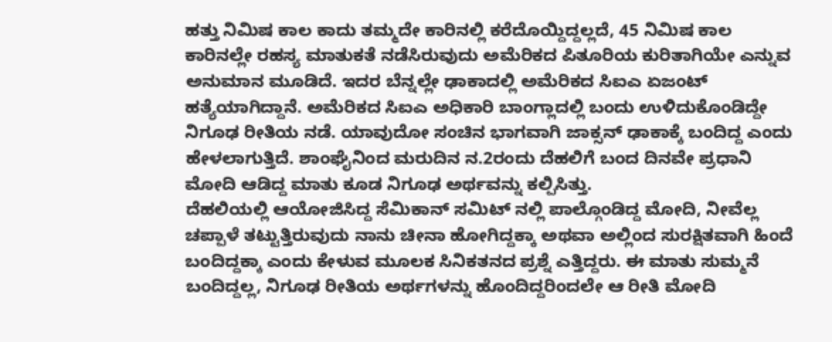ಹತ್ತು ನಿಮಿಷ ಕಾಲ ಕಾದು ತಮ್ಮದೇ ಕಾರಿನಲ್ಲಿ ಕರೆದೊಯ್ದಿದ್ದಲ್ಲದೆ, 45 ನಿಮಿಷ ಕಾಲ ಕಾರಿನಲ್ಲೇ ರಹಸ್ಯ ಮಾತುಕತೆ ನಡೆಸಿರುವುದು ಅಮೆರಿಕದ ಪಿತೂರಿಯ ಕುರಿತಾಗಿಯೇ ಎನ್ನುವ ಅನುಮಾನ ಮೂಡಿದೆ. ಇದರ ಬೆನ್ನಲ್ಲೇ ಢಾಕಾದಲ್ಲಿ ಅಮೆರಿಕದ ಸಿಐಎ ಏಜಂಟ್ ಹತ್ಯೆಯಾಗಿದ್ದಾನೆ. ಅಮೆರಿಕದ ಸಿಐಎ ಅಧಿಕಾರಿ ಬಾಂಗ್ಲಾದಲ್ಲಿ ಬಂದು ಉಳಿದುಕೊಂಡಿದ್ದೇ ನಿಗೂಢ ರೀತಿಯ ನಡೆ. ಯಾವುದೋ ಸಂಚಿನ ಭಾಗವಾಗಿ ಜಾಕ್ಸನ್ ಢಾಕಾಕ್ಕೆ ಬಂದಿದ್ದ ಎಂದು ಹೇಳಲಾಗುತ್ತಿದೆ. ಶಾಂಘೈನಿಂದ ಮರುದಿನ ನ.2ರಂದು ದೆಹಲಿಗೆ ಬಂದ ದಿನವೇ ಪ್ರಧಾನಿ ಮೋದಿ ಆಡಿದ್ದ ಮಾತು ಕೂಡ ನಿಗೂಢ ಅರ್ಥವನ್ನು ಕಲ್ಪಿಸಿತ್ತು.
ದೆಹಲಿಯಲ್ಲಿ ಆಯೋಜಿಸಿದ್ದ ಸೆಮಿಕಾನ್ ಸಮಿಟ್ ನಲ್ಲಿ ಪಾಲ್ಗೊಂಡಿದ್ದ ಮೋದಿ, ನೀವೆಲ್ಲ ಚಪ್ಪಾಳೆ ತಟ್ಟುತ್ತಿರುವುದು ನಾನು ಚೀನಾ ಹೋಗಿದ್ದಕ್ಕಾ ಅಥವಾ ಅಲ್ಲಿಂದ ಸುರಕ್ಷಿತವಾಗಿ ಹಿಂದೆ ಬಂದಿದ್ದಕ್ಕಾ ಎಂದು ಕೇಳುವ ಮೂಲಕ ಸಿನಿಕತನದ ಪ್ರಶ್ನೆ ಎತ್ತಿದ್ದರು. ಈ ಮಾತು ಸುಮ್ಮನೆ ಬಂದಿದ್ದಲ್ಲ, ನಿಗೂಢ ರೀತಿಯ ಅರ್ಥಗಳನ್ನು ಹೊಂದಿದ್ದರಿಂದಲೇ ಆ ರೀತಿ ಮೋದಿ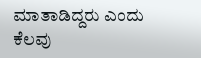ಮಾತಾಡಿದ್ದರು ಎಂದು ಕೆಲವು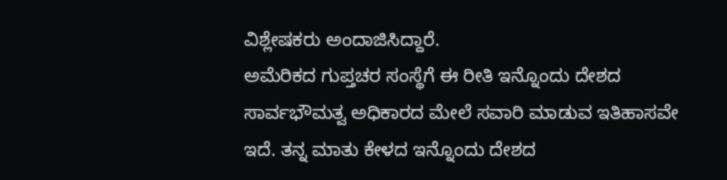ವಿಶ್ಲೇಷಕರು ಅಂದಾಜಿಸಿದ್ದಾರೆ.
ಅಮೆರಿಕದ ಗುಪ್ತಚರ ಸಂಸ್ಥೆಗೆ ಈ ರೀತಿ ಇನ್ನೊಂದು ದೇಶದ ಸಾರ್ವಭೌಮತ್ವ ಅಧಿಕಾರದ ಮೇಲೆ ಸವಾರಿ ಮಾಡುವ ಇತಿಹಾಸವೇ ಇದೆ. ತನ್ನ ಮಾತು ಕೇಳದ ಇನ್ನೊಂದು ದೇಶದ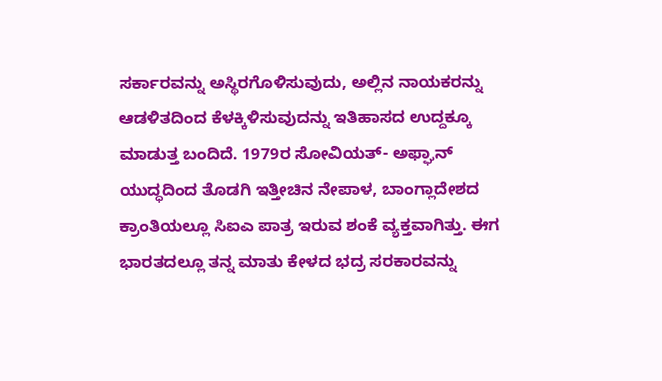ಸರ್ಕಾರವನ್ನು ಅಸ್ಥಿರಗೊಳಿಸುವುದು, ಅಲ್ಲಿನ ನಾಯಕರನ್ನು ಆಡಳಿತದಿಂದ ಕೆಳಕ್ಕಿಳಿಸುವುದನ್ನು ಇತಿಹಾಸದ ಉದ್ದಕ್ಕೂ ಮಾಡುತ್ತ ಬಂದಿದೆ. 1979ರ ಸೋವಿಯತ್- ಅಫ್ಘಾನ್ ಯುದ್ಧದಿಂದ ತೊಡಗಿ ಇತ್ತೀಚಿನ ನೇಪಾಳ, ಬಾಂಗ್ಲಾದೇಶದ ಕ್ರಾಂತಿಯಲ್ಲೂ ಸಿಐಎ ಪಾತ್ರ ಇರುವ ಶಂಕೆ ವ್ಯಕ್ತವಾಗಿತ್ತು. ಈಗ ಭಾರತದಲ್ಲೂ ತನ್ನ ಮಾತು ಕೇಳದ ಭದ್ರ ಸರಕಾರವನ್ನು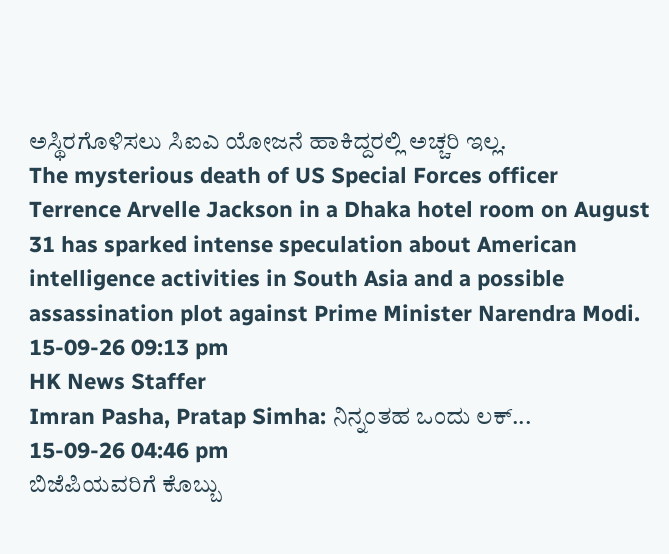ಅಸ್ಥಿರಗೊಳಿಸಲು ಸಿಐಎ ಯೋಜನೆ ಹಾಕಿದ್ದರಲ್ಲಿ ಅಚ್ಚರಿ ಇಲ್ಲ.
The mysterious death of US Special Forces officer Terrence Arvelle Jackson in a Dhaka hotel room on August 31 has sparked intense speculation about American intelligence activities in South Asia and a possible assassination plot against Prime Minister Narendra Modi.
15-09-26 09:13 pm
HK News Staffer
Imran Pasha, Pratap Simha: ನಿನ್ನಂತಹ ಒಂದು ಲಕ್...
15-09-26 04:46 pm
ಬಿಜೆಪಿಯವರಿಗೆ ಕೊಬ್ಬು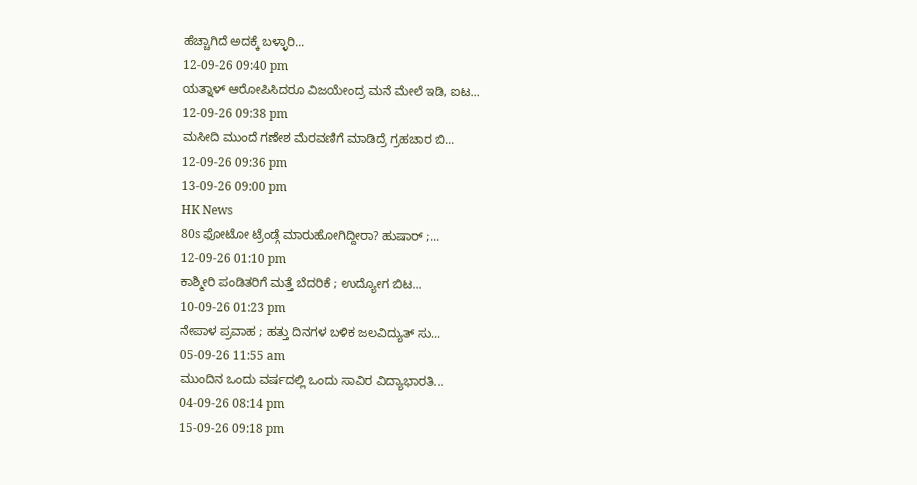ಹೆಚ್ಚಾಗಿದೆ ಅದಕ್ಕೆ ಬಳ್ಳಾರಿ...
12-09-26 09:40 pm
ಯತ್ನಾಳ್ ಆರೋಪಿಸಿದರೂ ವಿಜಯೇಂದ್ರ ಮನೆ ಮೇಲೆ ಇಡಿ, ಐಟ...
12-09-26 09:38 pm
ಮಸೀದಿ ಮುಂದೆ ಗಣೇಶ ಮೆರವಣಿಗೆ ಮಾಡಿದ್ರೆ ಗ್ರಹಚಾರ ಬಿ...
12-09-26 09:36 pm
13-09-26 09:00 pm
HK News
80s ಫೋಟೋ ಟ್ರೆಂಡ್ಗೆ ಮಾರುಹೋಗಿದ್ದೀರಾ? ಹುಷಾರ್ ;...
12-09-26 01:10 pm
ಕಾಶ್ಮೀರಿ ಪಂಡಿತರಿಗೆ ಮತ್ತೆ ಬೆದರಿಕೆ ; ಉದ್ಯೋಗ ಬಿಟ...
10-09-26 01:23 pm
ನೇಪಾಳ ಪ್ರವಾಹ ; ಹತ್ತು ದಿನಗಳ ಬಳಿಕ ಜಲವಿದ್ಯುತ್ ಸು...
05-09-26 11:55 am
ಮುಂದಿನ ಒಂದು ವರ್ಷದಲ್ಲಿ ಒಂದು ಸಾವಿರ ವಿದ್ಯಾಭಾರತಿ...
04-09-26 08:14 pm
15-09-26 09:18 pm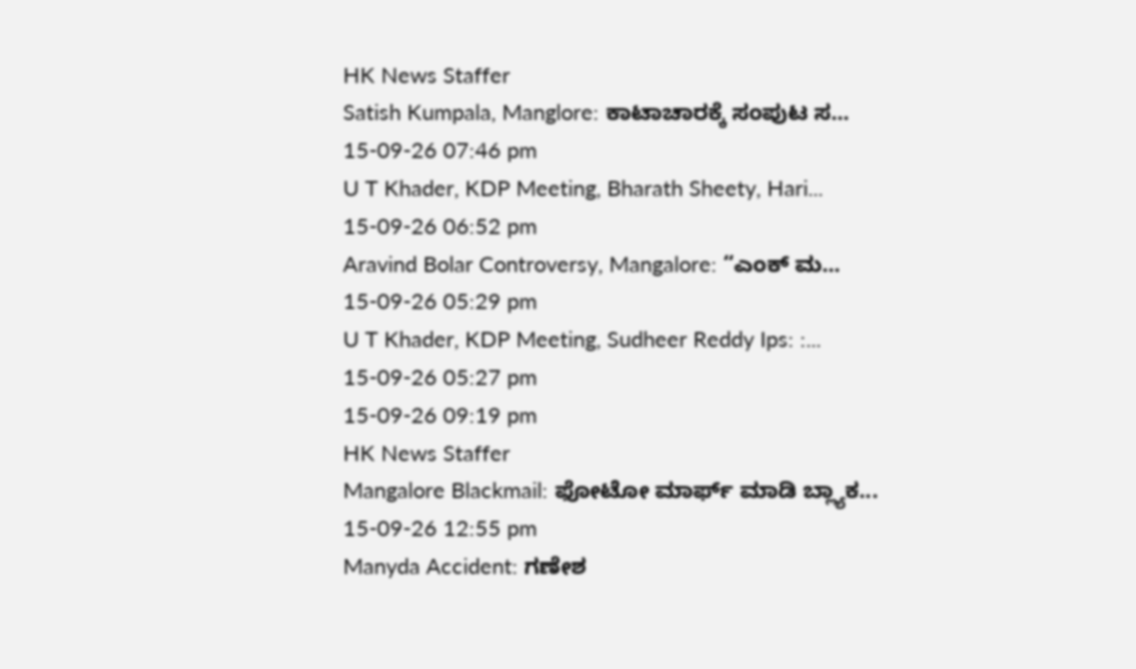HK News Staffer
Satish Kumpala, Manglore: ಕಾಟಾಚಾರಕ್ಕೆ ಸಂಪುಟ ಸ...
15-09-26 07:46 pm
U T Khader, KDP Meeting, Bharath Sheety, Hari...
15-09-26 06:52 pm
Aravind Bolar Controversy, Mangalore: “ಎಂಕ್ ಮ...
15-09-26 05:29 pm
U T Khader, KDP Meeting, Sudheer Reddy Ips: :...
15-09-26 05:27 pm
15-09-26 09:19 pm
HK News Staffer
Mangalore Blackmail: ಫೋಟೋ ಮಾರ್ಫ್ ಮಾಡಿ ಬ್ಲ್ಯಾಕ...
15-09-26 12:55 pm
Manyda Accident: ಗಣೇಶ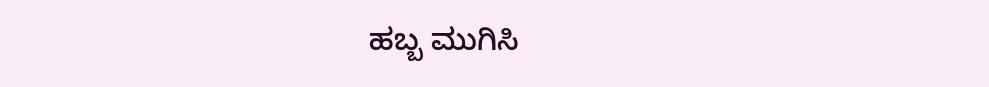ಹಬ್ಬ ಮುಗಿಸಿ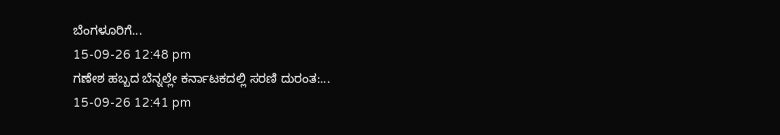ಬೆಂಗಳೂರಿಗೆ...
15-09-26 12:48 pm
ಗಣೇಶ ಹಬ್ಬದ ಬೆನ್ನಲ್ಲೇ ಕರ್ನಾಟಕದಲ್ಲಿ ಸರಣಿ ದುರಂತ:...
15-09-26 12:41 pm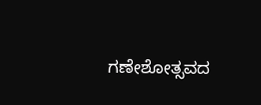ಗಣೇಶೋತ್ಸವದ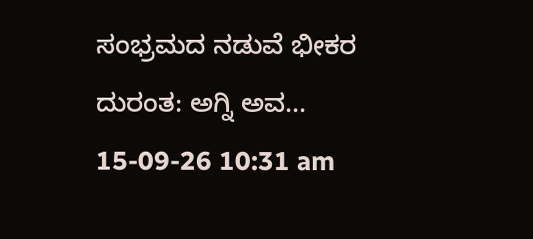ಸಂಭ್ರಮದ ನಡುವೆ ಭೀಕರ ದುರಂತ: ಅಗ್ನಿ ಅವ...
15-09-26 10:31 am